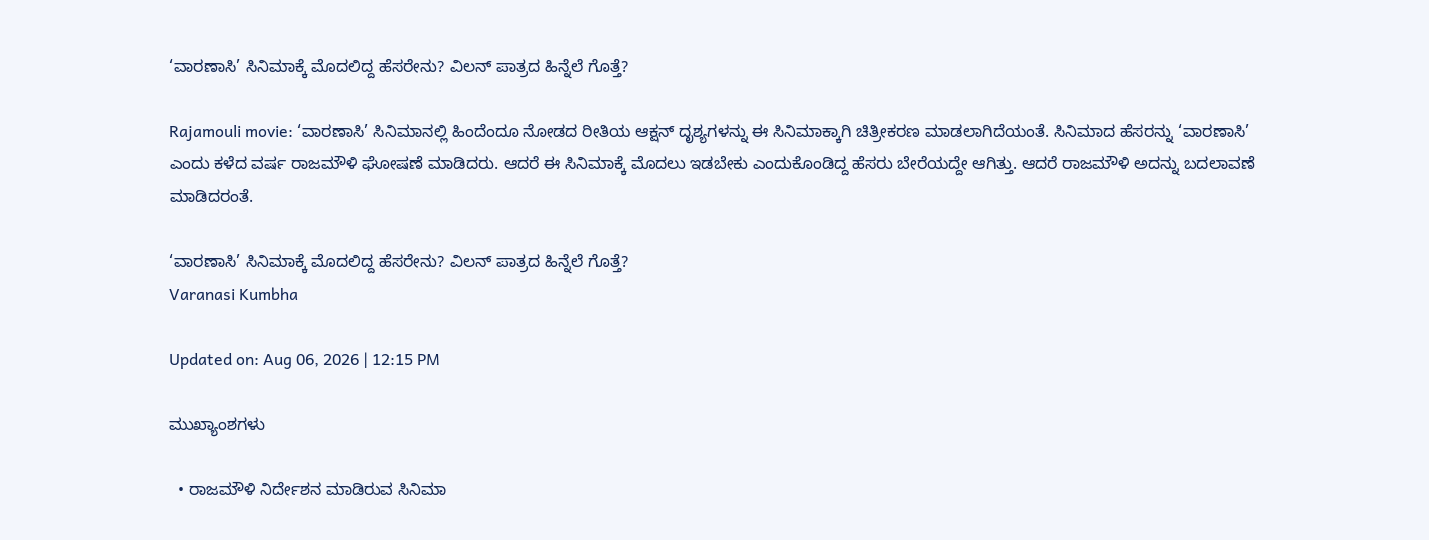‘ವಾರಣಾಸಿ’ ಸಿನಿಮಾಕ್ಕೆ ಮೊದಲಿದ್ದ ಹೆಸರೇನು? ವಿಲನ್ ಪಾತ್ರದ ಹಿನ್ನೆಲೆ ಗೊತ್ತೆ?

Rajamouli movie: ‘ವಾರಣಾಸಿ’ ಸಿನಿಮಾನಲ್ಲಿ ಹಿಂದೆಂದೂ ನೋಡದ ರೀತಿಯ ಆಕ್ಷನ್ ದೃಶ್ಯಗಳನ್ನು ಈ ಸಿನಿಮಾಕ್ಕಾಗಿ ಚಿತ್ರೀಕರಣ ಮಾಡಲಾಗಿದೆಯಂತೆ. ಸಿನಿಮಾದ ಹೆಸರನ್ನು ‘ವಾರಣಾಸಿ’ ಎಂದು ಕಳೆದ ವರ್ಷ ರಾಜಮೌಳಿ ಘೋಷಣೆ ಮಾಡಿದರು. ಆದರೆ ಈ ಸಿನಿಮಾಕ್ಕೆ ಮೊದಲು ಇಡಬೇಕು ಎಂದುಕೊಂಡಿದ್ದ ಹೆಸರು ಬೇರೆಯದ್ದೇ ಆಗಿತ್ತು. ಆದರೆ ರಾಜಮೌಳಿ ಅದನ್ನು ಬದಲಾವಣೆ ಮಾಡಿದರಂತೆ.

‘ವಾರಣಾಸಿ’ ಸಿನಿಮಾಕ್ಕೆ ಮೊದಲಿದ್ದ ಹೆಸರೇನು? ವಿಲನ್ ಪಾತ್ರದ ಹಿನ್ನೆಲೆ ಗೊತ್ತೆ?
Varanasi Kumbha

Updated on: Aug 06, 2026 | 12:15 PM

ಮುಖ್ಯಾಂಶಗಳು

  • ರಾಜಮೌಳಿ ನಿರ್ದೇಶನ ಮಾಡಿರುವ ಸಿನಿಮಾ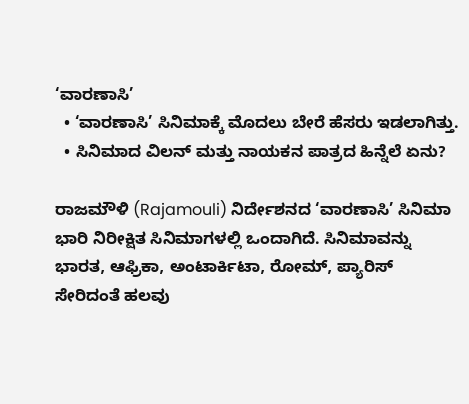‘ವಾರಣಾಸಿ’
  • ‘ವಾರಣಾಸಿ’ ಸಿನಿಮಾಕ್ಕೆ ಮೊದಲು ಬೇರೆ ಹೆಸರು ಇಡಲಾಗಿತ್ತು.
  • ಸಿನಿಮಾದ ವಿಲನ್ ಮತ್ತು ನಾಯಕನ ಪಾತ್ರದ ಹಿನ್ನೆಲೆ ಏನು?

ರಾಜಮೌಳಿ (Rajamouli) ನಿರ್ದೇಶನದ ‘ವಾರಣಾಸಿ’ ಸಿನಿಮಾ ಭಾರಿ ನಿರೀಕ್ಷಿತ ಸಿನಿಮಾಗಳಲ್ಲಿ ಒಂದಾಗಿದೆ. ಸಿನಿಮಾವನ್ನು ಭಾರತ, ಆಫ್ರಿಕಾ, ಅಂಟಾರ್ಕಿಟಾ, ರೋಮ್, ಪ್ಯಾರಿಸ್ ಸೇರಿದಂತೆ ಹಲವು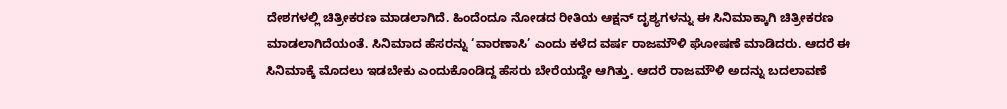ದೇಶಗಳಲ್ಲಿ ಚಿತ್ರೀಕರಣ ಮಾಡಲಾಗಿದೆ. ಹಿಂದೆಂದೂ ನೋಡದ ರೀತಿಯ ಆಕ್ಷನ್ ದೃಶ್ಯಗಳನ್ನು ಈ ಸಿನಿಮಾಕ್ಕಾಗಿ ಚಿತ್ರೀಕರಣ ಮಾಡಲಾಗಿದೆಯಂತೆ. ಸಿನಿಮಾದ ಹೆಸರನ್ನು ‘ವಾರಣಾಸಿ’ ಎಂದು ಕಳೆದ ವರ್ಷ ರಾಜಮೌಳಿ ಘೋಷಣೆ ಮಾಡಿದರು. ಆದರೆ ಈ ಸಿನಿಮಾಕ್ಕೆ ಮೊದಲು ಇಡಬೇಕು ಎಂದುಕೊಂಡಿದ್ದ ಹೆಸರು ಬೇರೆಯದ್ದೇ ಆಗಿತ್ತು. ಆದರೆ ರಾಜಮೌಳಿ ಅದನ್ನು ಬದಲಾವಣೆ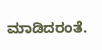ಮಾಡಿದರಂತೆ.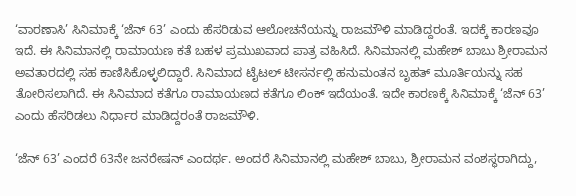‘ವಾರಣಾಸಿ’ ಸಿನಿಮಾಕ್ಕೆ ‘ಜೆನ್ 63’ ಎಂದು ಹೆಸರಿಡುವ ಆಲೋಚನೆಯನ್ನು ರಾಜಮೌಳಿ ಮಾಡಿದ್ದರಂತೆ. ಇದಕ್ಕೆ ಕಾರಣವೂ ಇದೆ. ಈ ಸಿನಿಮಾನಲ್ಲಿ ರಾಮಾಯಣ ಕತೆ ಬಹಳ ಪ್ರಮುಖವಾದ ಪಾತ್ರ ವಹಿಸಿದೆ. ಸಿನಿಮಾನಲ್ಲಿ ಮಹೇಶ್ ಬಾಬು ಶ್ರೀರಾಮನ ಅವತಾರದಲ್ಲಿ ಸಹ ಕಾಣಿಸಿಕೊಳ್ಳಲಿದ್ದಾರೆ. ಸಿನಿಮಾದ ಟೈಟಲ್ ಟೀಸರ್ನಲ್ಲಿ ಹನುಮಂತನ ಬೃಹತ್ ಮೂರ್ತಿಯನ್ನು ಸಹ ತೋರಿಸಲಾಗಿದೆ. ಈ ಸಿನಿಮಾದ ಕತೆಗೂ ರಾಮಾಯಣದ ಕತೆಗೂ ಲಿಂಕ್ ಇದೆಯಂತೆ. ಇದೇ ಕಾರಣಕ್ಕೆ ಸಿನಿಮಾಕ್ಕೆ ‘ಜೆನ್ 63’ ಎಂದು ಹೆಸರಿಡಲು ನಿರ್ಧಾರ ಮಾಡಿದ್ದರಂತೆ ರಾಜಮೌಳಿ.

‘ಜೆನ್ 63’ ಎಂದರೆ 63ನೇ ಜನರೇಷನ್ ಎಂದರ್ಥ. ಅಂದರೆ ಸಿನಿಮಾನಲ್ಲಿ ಮಹೇಶ್ ಬಾಬು, ಶ್ರೀರಾಮನ ವಂಶಸ್ಥರಾಗಿದ್ದು,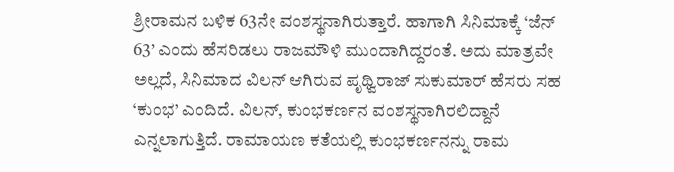ಶ್ರೀರಾಮನ ಬಳಿಕ 63ನೇ ವಂಶಸ್ಥನಾಗಿರುತ್ತಾರೆ. ಹಾಗಾಗಿ ಸಿನಿಮಾಕ್ಕೆ ‘ಜೆನ್ 63’ ಎಂದು ಹೆಸರಿಡಲು ರಾಜಮೌಳಿ ಮುಂದಾಗಿದ್ದರಂತೆ. ಅದು ಮಾತ್ರವೇ ಅಲ್ಲದೆ, ಸಿನಿಮಾದ ವಿಲನ್ ಆಗಿರುವ ಪೃಥ್ವಿರಾಜ್ ಸುಕುಮಾರ್ ಹೆಸರು ಸಹ ‘ಕುಂಭ’ ಎಂದಿದೆ. ವಿಲನ್, ಕುಂಭಕರ್ಣನ ವಂಶಸ್ಥನಾಗಿರಲಿದ್ದಾನೆ ಎನ್ನಲಾಗುತ್ತಿದೆ. ರಾಮಾಯಣ ಕತೆಯಲ್ಲಿ ಕುಂಭಕರ್ಣನನ್ನು ರಾಮ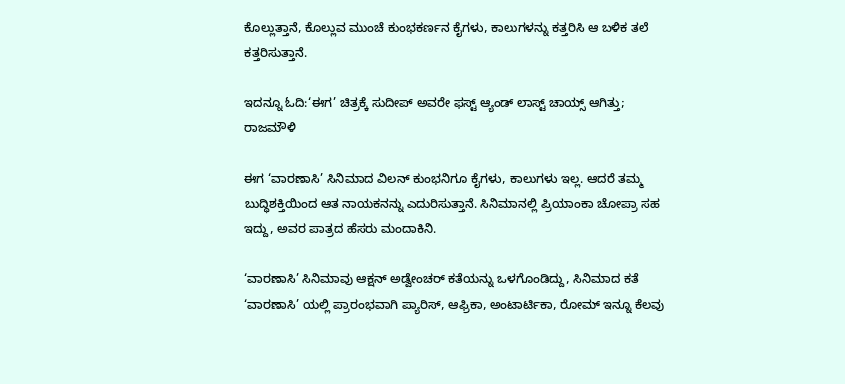ಕೊಲ್ಲುತ್ತಾನೆ, ಕೊಲ್ಲುವ ಮುಂಚೆ ಕುಂಭಕರ್ಣನ ಕೈಗಳು, ಕಾಲುಗಳನ್ನು ಕತ್ತರಿಸಿ ಆ ಬಳಿಕ ತಲೆ ಕತ್ತರಿಸುತ್ತಾನೆ.

ಇದನ್ನೂ ಓದಿ:‘ಈಗ’ ಚಿತ್ರಕ್ಕೆ ಸುದೀಪ್ ಅವರೇ ಫಸ್ಟ್ ಆ್ಯಂಡ್ ಲಾಸ್ಟ್ ಚಾಯ್ಸ್ ಆಗಿತ್ತು; ರಾಜಮೌಳಿ

ಈಗ ‘ವಾರಣಾಸಿ’ ಸಿನಿಮಾದ ವಿಲನ್ ಕುಂಭನಿಗೂ ಕೈಗಳು, ಕಾಲುಗಳು ಇಲ್ಲ. ಆದರೆ ತಮ್ಮ ಬುದ್ಧಿಶಕ್ತಿಯಿಂದ ಆತ ನಾಯಕನನ್ನು ಎದುರಿಸುತ್ತಾನೆ. ಸಿನಿಮಾನಲ್ಲಿ ಪ್ರಿಯಾಂಕಾ ಚೋಪ್ರಾ ಸಹ ಇದ್ದು, ಅವರ ಪಾತ್ರದ ಹೆಸರು ಮಂದಾಕಿನಿ.

‘ವಾರಣಾಸಿ’ ಸಿನಿಮಾವು ಆಕ್ಷನ್ ಅಡ್ವೇಂಚರ್ ಕತೆಯನ್ನು ಒಳಗೊಂಡಿದ್ದು, ಸಿನಿಮಾದ ಕತೆ ‘ವಾರಣಾಸಿ’ ಯಲ್ಲಿ ಪ್ರಾರಂಭವಾಗಿ ಪ್ಯಾರಿಸ್, ಆಫ್ರಿಕಾ, ಅಂಟಾರ್ಟಿಕಾ, ರೋಮ್ ಇನ್ನೂ ಕೆಲವು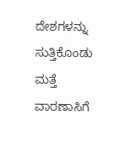ದೇಶಗಳನ್ನು ಸುತ್ತಿಕೊಂಡು ಮತ್ತೆ ವಾರಣಾಸಿಗೆ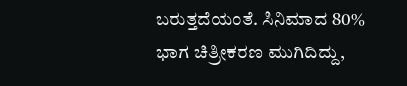ಬರುತ್ತದೆಯಂತೆ. ಸಿನಿಮಾದ 80% ಭಾಗ ಚಿತ್ರೀಕರಣ ಮುಗಿದಿದ್ದು,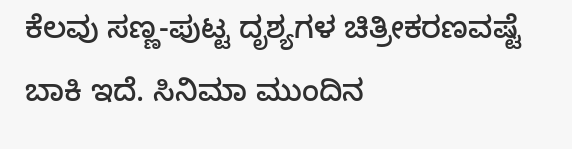ಕೆಲವು ಸಣ್ಣ-ಪುಟ್ಟ ದೃಶ್ಯಗಳ ಚಿತ್ರೀಕರಣವಷ್ಟೆ ಬಾಕಿ ಇದೆ. ಸಿನಿಮಾ ಮುಂದಿನ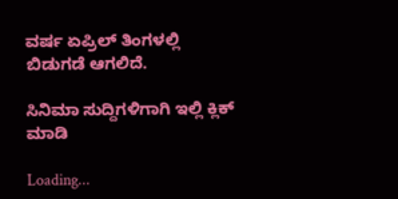ವರ್ಷ ಏಪ್ರಿಲ್ ತಿಂಗಳಲ್ಲಿ ಬಿಡುಗಡೆ ಆಗಲಿದೆ.

ಸಿನಿಮಾ ಸುದ್ದಿಗಳಿಗಾಗಿ ಇಲ್ಲಿ ಕ್ಲಿಕ್ ಮಾಡಿ

Loading...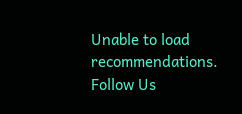Unable to load recommendations.
Follow Us